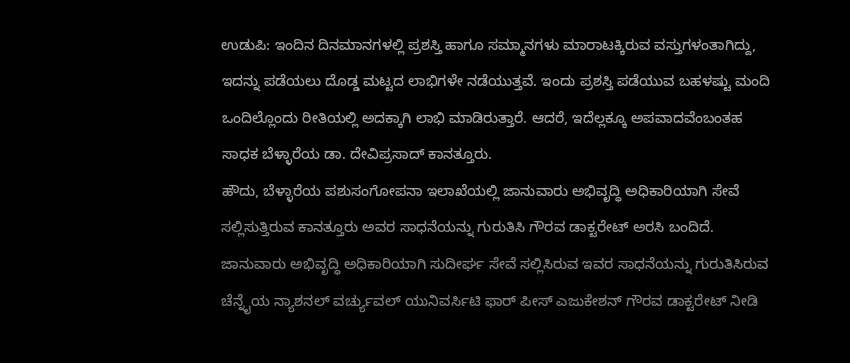ಉಡುಪಿ: ಇಂದಿನ ದಿನಮಾನಗಳಲ್ಲಿ ಪ್ರಶಸ್ತಿ ಹಾಗೂ ಸಮ್ಮಾನಗಳು ಮಾರಾಟಕ್ಕಿರುವ ವಸ್ತುಗಳಂತಾಗಿದ್ದು, ಇದನ್ನು ಪಡೆಯಲು ದೊಡ್ಡ ಮಟ್ಟದ ಲಾಭಿಗಳೇ ನಡೆಯುತ್ತವೆ. ಇಂದು ಪ್ರಶಸ್ತಿ ಪಡೆಯುವ ಬಹಳಷ್ಟು ಮಂದಿ ಒಂದಿಲ್ಲೊಂದು ರೀತಿಯಲ್ಲಿ ಅದಕ್ಕಾಗಿ ಲಾಭಿ ಮಾಡಿರುತ್ತಾರೆ. ಆದರೆ, ಇದೆಲ್ಲಕ್ಕೂ ಅಪವಾದವೆಂಬಂತಹ ಸಾಧಕ ಬೆಳ್ಳಾರೆಯ ಡಾ. ದೇವಿಪ್ರಸಾದ್ ಕಾನತ್ತೂರು.
ಹೌದು, ಬೆಳ್ಳಾರೆಯ ಪಶುಸಂಗೋಪನಾ ಇಲಾಖೆಯಲ್ಲಿ ಜಾನುವಾರು ಅಭಿವೃದ್ಧಿ ಅಧಿಕಾರಿಯಾಗಿ ಸೇವೆ ಸಲ್ಲಿಸುತ್ತಿರುವ ಕಾನತ್ತೂರು ಅವರ ಸಾಧನೆಯನ್ನು ಗುರುತಿಸಿ ಗೌರವ ಡಾಕ್ಟರೇಟ್ ಅರಸಿ ಬಂದಿದೆ.
ಜಾನುವಾರು ಅಭಿವೃದ್ಧಿ ಅಧಿಕಾರಿಯಾಗಿ ಸುದೀರ್ಘ ಸೇವೆ ಸಲ್ಲಿಸಿರುವ ಇವರ ಸಾಧನೆಯನ್ನು ಗುರುತಿಸಿರುವ ಚೆನ್ನೈಯ ನ್ಯಾಶನಲ್ ವರ್ಚ್ಯುವಲ್ ಯುನಿವರ್ಸಿಟಿ ಫಾರ್ ಪೀಸ್ ಎಜುಕೇಶನ್ ಗೌರವ ಡಾಕ್ಟರೇಟ್ ನೀಡಿ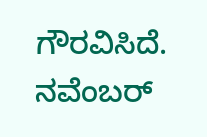ಗೌರವಿಸಿದೆ.
ನವೆಂಬರ್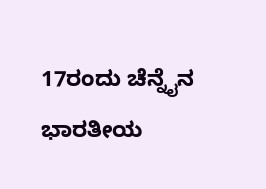17ರಂದು ಚೆನ್ನೈನ ಭಾರತೀಯ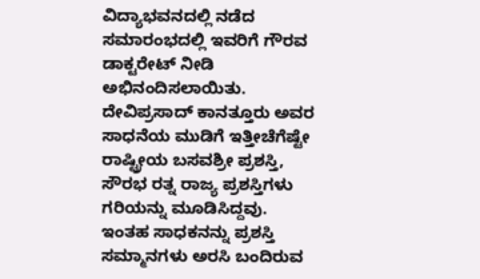ವಿದ್ಯಾಭವನದಲ್ಲಿ ನಡೆದ ಸಮಾರಂಭದಲ್ಲಿ ಇವರಿಗೆ ಗೌರವ ಡಾಕ್ಟರೇಟ್ ನೀಡಿ ಅಭಿನಂದಿಸಲಾಯಿತು.
ದೇವಿಪ್ರಸಾದ್ ಕಾನತ್ತೂರು ಅವರ ಸಾಧನೆಯ ಮುಡಿಗೆ ಇತ್ತೀಚೆಗೆಷ್ಟೇ ರಾಷ್ಟ್ರೀಯ ಬಸವಶ್ರೀ ಪ್ರಶಸ್ತಿ, ಸೌರಭ ರತ್ನ ರಾಜ್ಯ ಪ್ರಶಸ್ತಿಗಳು ಗರಿಯನ್ನು ಮೂಡಿಸಿದ್ದವು.
ಇಂತಹ ಸಾಧಕನನ್ನು ಪ್ರಶಸ್ತಿ ಸಮ್ಮಾನಗಳು ಅರಸಿ ಬಂದಿರುವ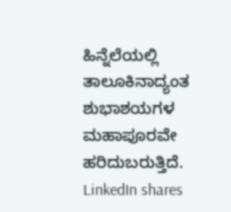ಹಿನ್ನೆಲೆಯಲ್ಲಿ ತಾಲೂಕಿನಾದ್ಯಂತ ಶುಭಾಶಯಗಳ ಮಹಾಪೂರವೇ ಹರಿದುಬರುತ್ತಿದೆ.
LinkedIn shares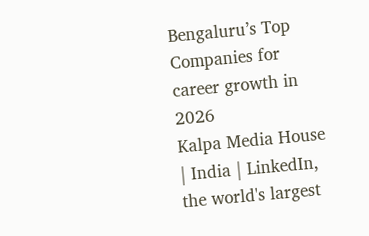Bengaluru’s Top Companies for career growth in 2026
Kalpa Media House | India | LinkedIn, the world's largest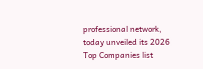professional network, today unveiled its 2026 Top Companies list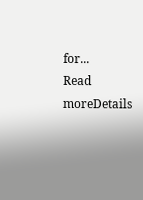for...
Read moreDetails